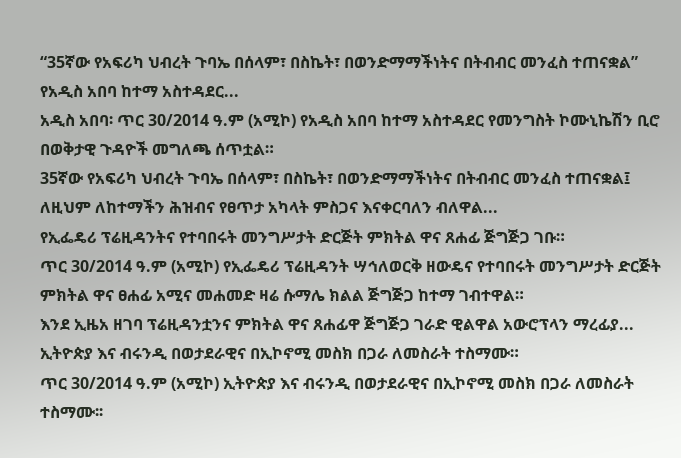“35ኛው የአፍሪካ ህብረት ጉባኤ በሰላም፣ በስኬት፣ በወንድማማችነትና በትብብር መንፈስ ተጠናቋል” የአዲስ አበባ ከተማ አስተዳደር...
አዲስ አበባ፡ ጥር 30/2014 ዓ.ም (አሚኮ) የአዲስ አበባ ከተማ አስተዳደር የመንግስት ኮሙኒኬሽን ቢሮ በወቅታዊ ጉዳዮች መግለጫ ሰጥቷል።
35ኛው የአፍሪካ ህብረት ጉባኤ በሰላም፣ በስኬት፣ በወንድማማችነትና በትብብር መንፈስ ተጠናቋል፤ ለዚህም ለከተማችን ሕዝብና የፀጥታ አካላት ምስጋና እናቀርባለን ብለዋል...
የኢፌዴሪ ፕሬዚዳንትና የተባበሩት መንግሥታት ድርጅት ምክትል ዋና ጸሐፊ ጅግጅጋ ገቡ።
ጥር 30/2014 ዓ.ም (አሚኮ) የኢፌዴሪ ፕሬዚዳንት ሣኅለወርቅ ዘውዴና የተባበሩት መንግሥታት ድርጅት ምክትል ዋና ፀሐፊ አሚና መሐመድ ዛሬ ሱማሌ ክልል ጅግጅጋ ከተማ ገብተዋል።
እንደ ኢዜአ ዘገባ ፕሬዚዳንቷንና ምክትል ዋና ጸሐፊዋ ጅግጅጋ ገራድ ዊልዋል አውሮፕላን ማረፊያ...
ኢትዮጵያ እና ብሩንዲ በወታደራዊና በኢኮኖሚ መስክ በጋራ ለመስራት ተስማሙ።
ጥር 30/2014 ዓ.ም (አሚኮ) ኢትዮጵያ እና ብሩንዲ በወታደራዊና በኢኮኖሚ መስክ በጋራ ለመስራት ተስማሙ፡፡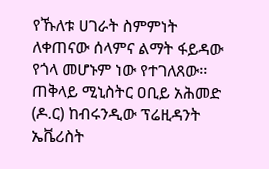የኹለቱ ሀገራት ስምምነት ለቀጠናው ሰላምና ልማት ፋይዳው የጎላ መሆኑም ነው የተገለጸው፡፡
ጠቅላይ ሚኒስትር ዐቢይ አሕመድ (ዶ.ር) ከብሩንዲው ፕሬዚዳንት ኤቬሪስት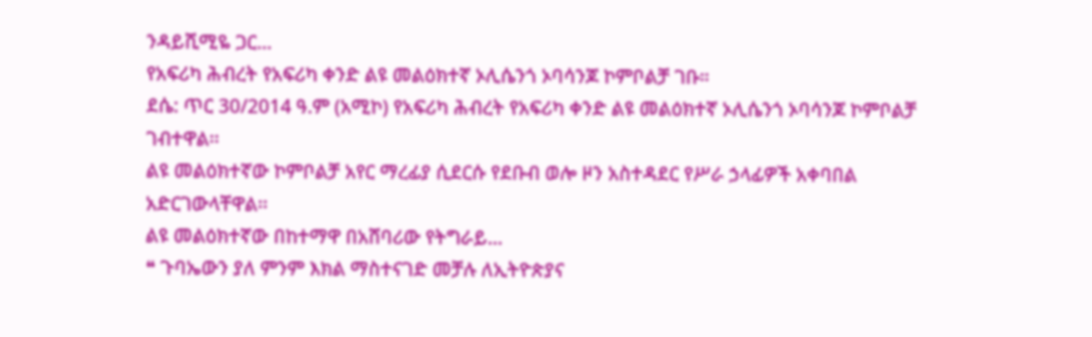ንዳይሺሚዬ ጋር...
የአፍሪካ ሕብረት የአፍሪካ ቀንድ ልዩ መልዕክተኛ ኦሊሴንጎ ኦባሳንጆ ኮምቦልቻ ገቡ።
ደሴ: ጥር 30/2014 ዓ.ም (አሚኮ) የአፍሪካ ሕብረት የአፍሪካ ቀንድ ልዩ መልዕክተኛ ኦሊሴንጎ ኦባሳንጆ ኮምቦልቻ ገብተዋል፡፡
ልዩ መልዕክተኛው ኮምቦልቻ አየር ማረፊያ ሲደርሱ የደቡብ ወሎ ዞን አስተዳደር የሥራ ኃላፊዎች አቀባበል አድርገውላቸዋል፡፡
ልዩ መልዕክተኛው በከተማዋ በአሸባሪው የትግራይ...
❝ ጉባኤውን ያለ ምንም እክል ማስተናገድ መቻሉ ለኢትዮጵያና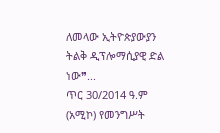ለመላው ኢትዮጵያውያን ትልቅ ዲፕሎማሲያዊ ድል ነው❞...
ጥር 30/2014 ዓ.ም (አሚኮ) የመንግሥት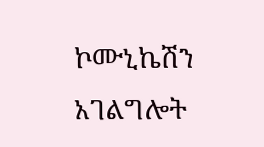ኮሙኒኬሽን አገልግሎት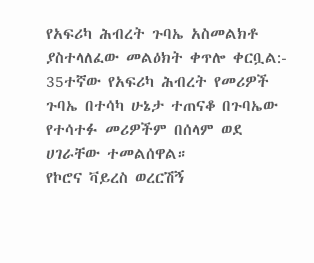የአፍሪካ ሕብረት ጉባኤ አስመልክቶ ያስተላለፈው መልዕክት ቀጥሎ ቀርቧል:-
35ተኛው የአፍሪካ ሕብረት የመሪዎች ጉባኤ በተሳካ ሁኔታ ተጠናቆ በጉባኤው የተሳተፉ መሪዎችም በሰላም ወደ ሀገራቸው ተመልሰዋል።
የኮሮና ቫይረስ ወረርሽኝ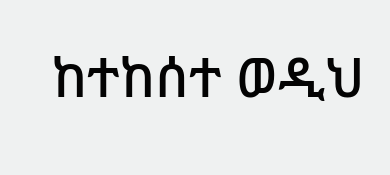ከተከሰተ ወዲህ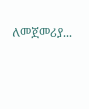ለመጀመሪያ...